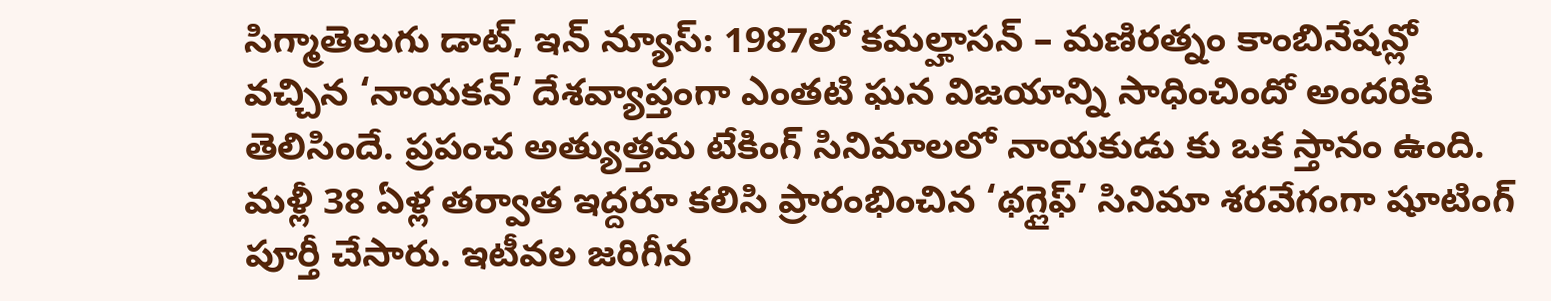సిగ్మాతెలుగు డాట్, ఇన్ న్యూస్: 1987లో కమల్హాసన్ – మణిరత్నం కాంబినేషన్లో వచ్చిన ‘నాయకన్’ దేశవ్యాప్తంగా ఎంతటి ఘన విజయాన్ని సాధించిందో అందరికి తెలిసిందే. ప్రపంచ అత్యుత్తమ టేకింగ్ సినిమాలలో నాయకుడు కు ఒక స్తానం ఉంది. మళ్లీ 38 ఏళ్ల తర్వాత ఇద్దరూ కలిసి ప్రారంభించిన ‘థగ్లైఫ్’ సినిమా శరవేగంగా షూటింగ్ పూర్తీ చేసారు. ఇటీవల జరిగీన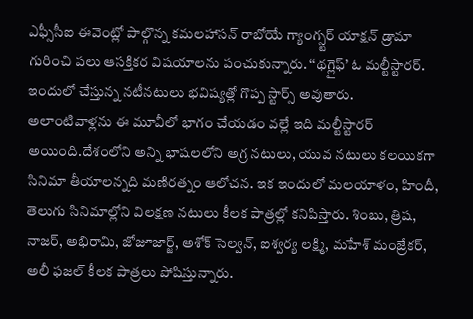ఎఫ్సీసీఐ ఈవెంట్లో పాల్గొన్న కమలహాసన్ రాబోయే గ్యాంగ్స్టర్ యాక్షన్ డ్రామా గురించి పలు ఆసక్తికర విషయాలను పంచుకున్నారు. ‘‘థగ్లైఫ్’ ఓ మల్టీస్టారర్. ఇందులో చేస్తున్న నటీనటులు భవిష్యత్లో గొప్ప స్టార్స్ అవుతారు. అలాంటివాళ్లను ఈ మూవీలో భాగం చేయడం వల్లే ఇది మల్టీస్టారర్ అయింది.దేశంలోని అన్ని భాషలలోని అగ్ర నటులు, యువ నటులు కలయికగా సినిమా తీయాలన్నది మణిరత్నం ఆలోచన. ఇక ఇందులో మలయాళం, హిందీ, తెలుగు సినిమాల్లోని విలక్షణ నటులు కీలక పాత్రల్లో కనిపిస్తారు. శింబు, త్రిష, నాజర్, అభిరామి, జోజూజార్జ్, అశోక్ సెల్వన్, ఐశ్వర్య లక్ష్మి, మహేశ్ మంజ్రేకర్, అలీ ఫజల్ కీలక పాత్రలు పోషిస్తున్నారు.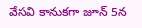వేసవి కానుకగా జూన్ 5న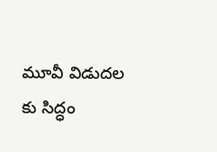మూవీ విడుదల కు సిద్ధం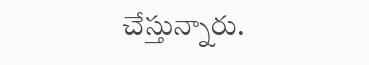చేస్తున్నారు.